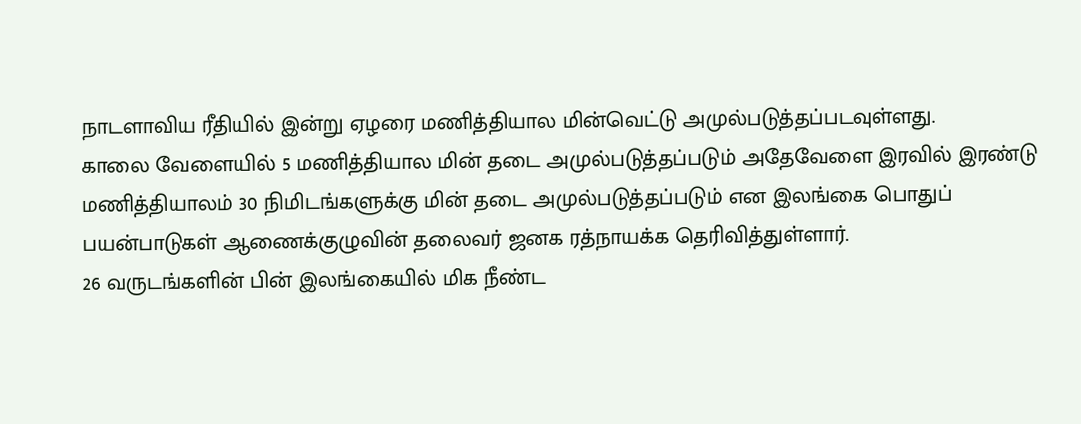நாடளாவிய ரீதியில் இன்று ஏழரை மணித்தியால மின்வெட்டு அமுல்படுத்தப்படவுள்ளது.
காலை வேளையில் 5 மணித்தியால மின் தடை அமுல்படுத்தப்படும் அதேவேளை இரவில் இரண்டு மணித்தியாலம் 30 நிமிடங்களுக்கு மின் தடை அமுல்படுத்தப்படும் என இலங்கை பொதுப் பயன்பாடுகள் ஆணைக்குழுவின் தலைவர் ஜனக ரத்நாயக்க தெரிவித்துள்ளார்.
26 வருடங்களின் பின் இலங்கையில் மிக நீண்ட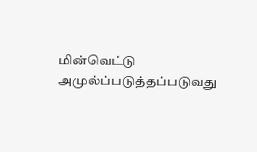மின்வெட்டு அமுல்ப்படுத்தப்படுவது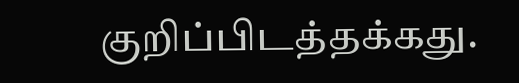குறிப்பிடத்தக்கது.